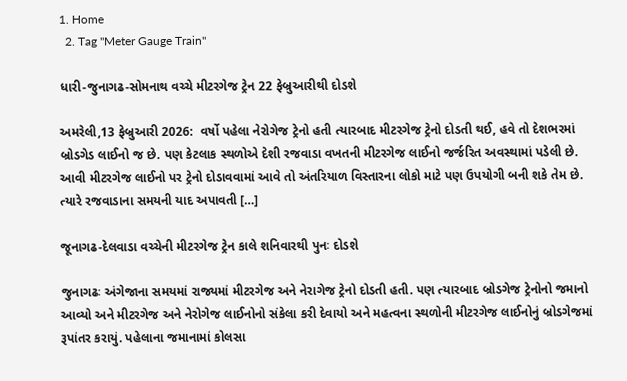1. Home
  2. Tag "Meter Gauge Train"

ધારી-જુનાગઢ-સોમનાથ વચ્ચે મીટરગેજ ટ્રેન 22 ફેબ્રુઆરીથી દોડશે

અમરેલી,13 ફેબ્રુઆરી 2026:  વર્ષો પહેલા નેરોગેજ ટ્રેનો હતી ત્યારબાદ મીટરગેજ ટ્રેનો દોડતી થઈ, હવે તો દેશભરમાં બ્રોડગેડ લાઈનો જ છે. પણ કેટલાક સ્થળોએ દેશી રજવાડા વખતની મીટરગેજ લાઈનો જર્જરિત અવસ્થામાં પડેલી છે. આવી મીટરગેજ લાઈનો પર ટ્રેનો દોડાવવામાં આવે તો અંતરિયાળ વિસ્તારના લોકો માટે પણ ઉપયોગી બની શકે તેમ છે. ત્યારે રજવાડાના સમયની યાદ અપાવતી […]

જૂનાગઢ-દેલવાડા વચ્ચેની મીટરગેજ ટ્રેન કાલે શનિવારથી પુનઃ દોડશે

જુનાગઢઃ અંગેજાના સમયમાં રાજ્યમાં મીટરગેજ અને નેરાગેજ ટ્રેનો દોડતી હતી. પણ ત્યારબાદ બ્રોડગેજ ટ્રેનોનો જમાનો આવ્યો અને મીટરગેજ અને નેરોગેજ લાઈનોનો સંકેલા કરી દેવાયો અને મહત્વના સ્થળોની મીટરગેજ લાઈનોનું બ્રોડગેજમાં રૂપાંતર કરાયું. પહેલાના જમાનામાં કોલસા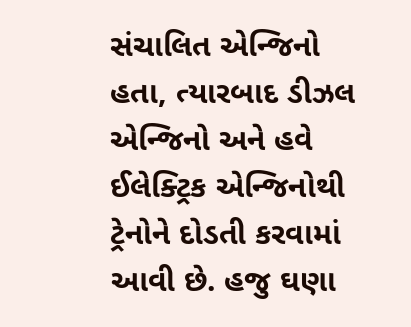સંચાલિત એન્જિનો હતા, ત્યારબાદ ડીઝલ એન્જિનો અને હવે ઈલેક્ટ્રિક એન્જિનોથી ટ્રેનોને દોડતી કરવામાં આવી છે. હજુ ઘણા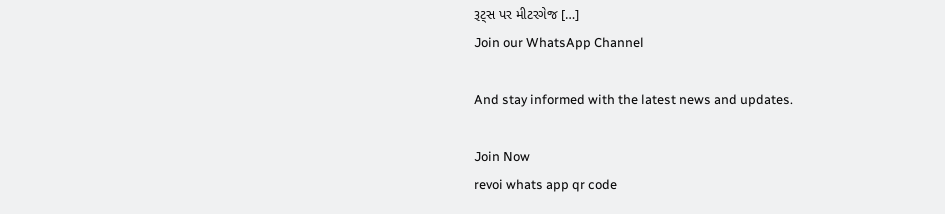રૂટ્સ પર મીટરગેજ […]
Join our WhatsApp Channel

And stay informed with the latest news and updates.

Join Now
revoi whats app qr code